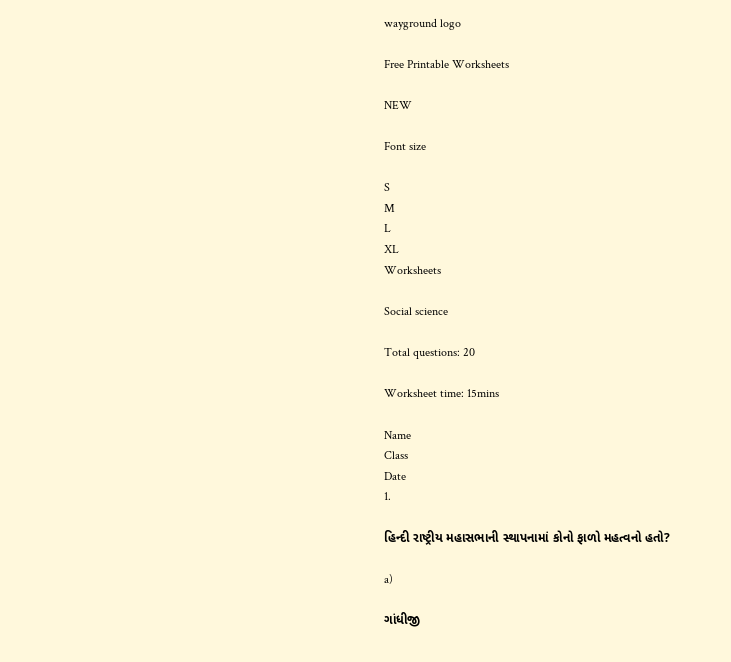wayground logo

Free Printable Worksheets

NEW

Font size

S
M
L
XL
Worksheets

Social science

Total questions: 20

Worksheet time: 15mins

Name
Class
Date
1.

હિન્દી રાષ્ટ્રીય મહાસભાની સ્થાપનામાં કોનો ફાળો મહત્વનો હતો?

a)

ગાંધીજી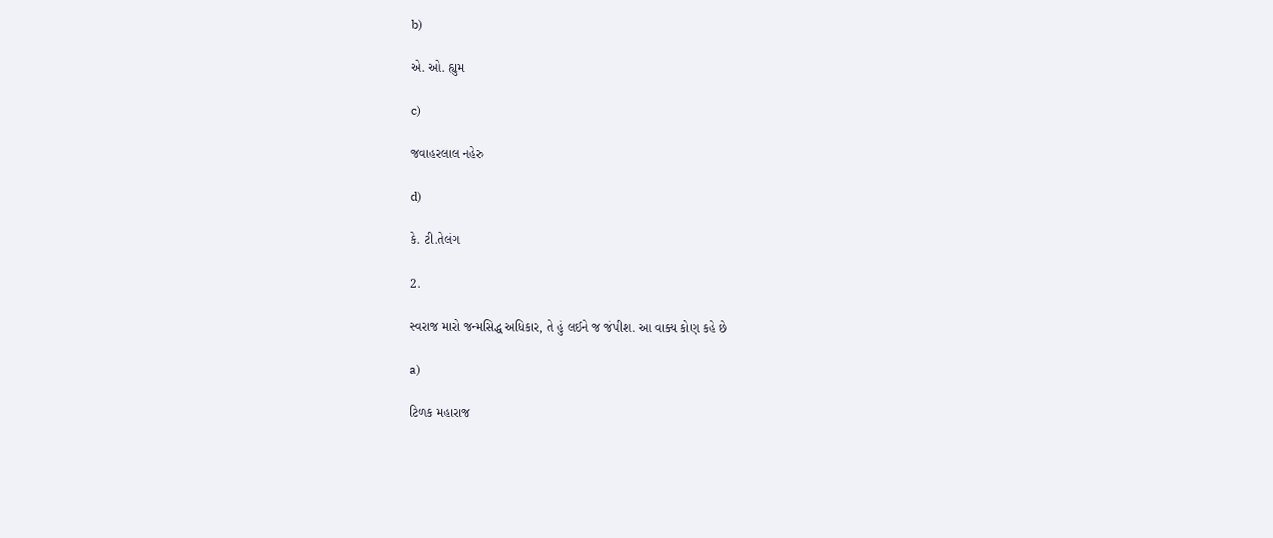b)

એ. ઓ. હ્યુમ

c)

જવાહરલાલ નહેરુ

d)

કે. ટી.તેલંગ

2.

સ્વરાજ મારો જન્મસિદ્ધ અધિકાર, તે હું લઈને જ જંપીશ. આ વાક્ય કોણ કહે છે

a)

ટિળક મહારાજ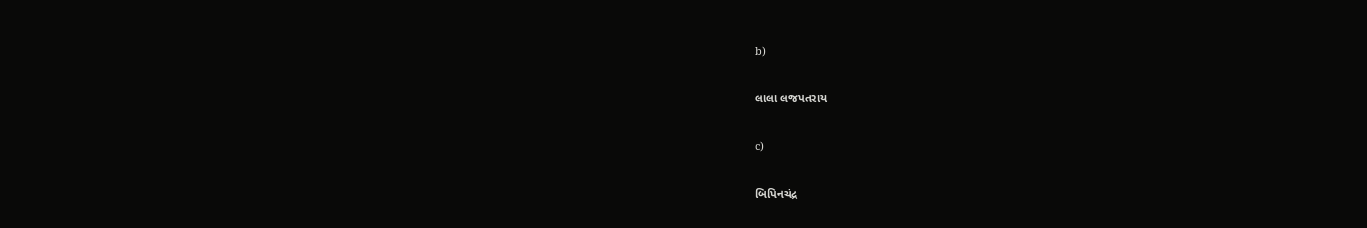b)

લાલા લજપતરાય

c)

બિપિનચંદ્ર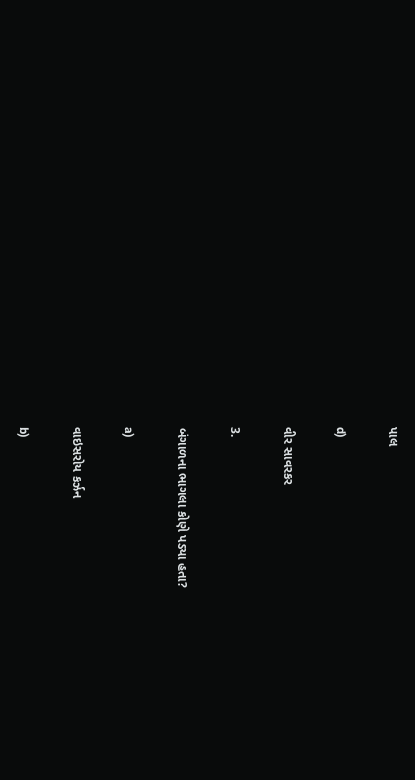પાલ

d)

વીર સાવરકર

3.

બંગાળના ભાગલા કોણે પડ્યા હતા?

a)

વાઇસરોય કર્ઝન

b)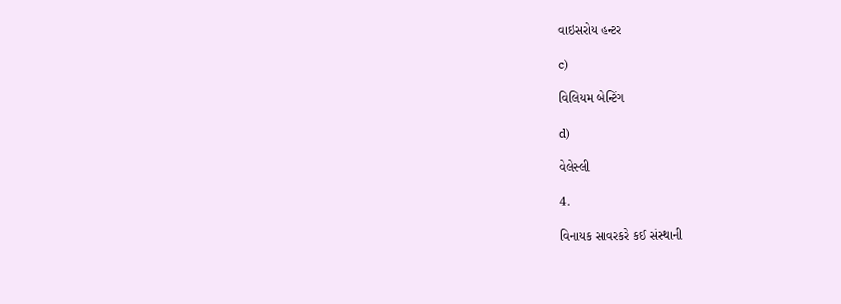વાઇસરોય હન્ટર

c)

વિલિયમ બેન્ટિંગ

d)

વેલેસ્લી

4.

વિનાયક સાવરકરે કઈ સંસ્થાની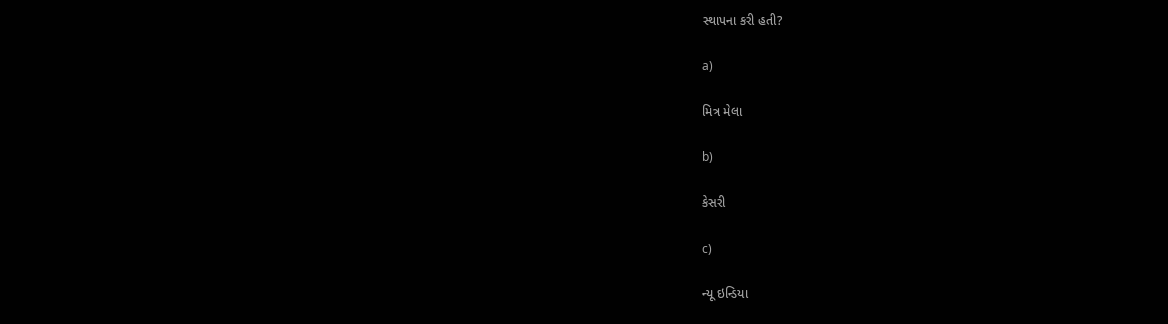સ્થાપના કરી હતી?

a)

મિત્ર મેલા

b)

કેસરી

c)

ન્યૂ ઇન્ડિયા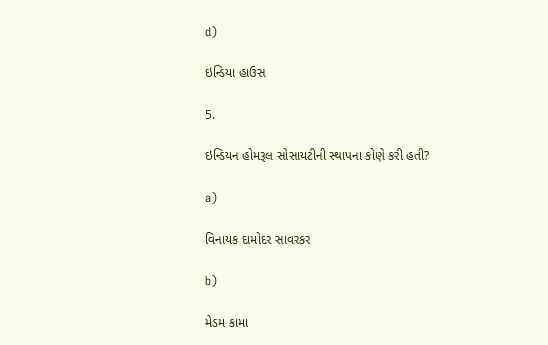d)

ઇન્ડિયા હાઉસ

5.

ઇન્ડિયન હોમરૂલ સોસાયટીની સ્થાપના કોણે કરી હતી?

a)

વિનાયક દામોદર સાવરકર

b)

મેડમ કામા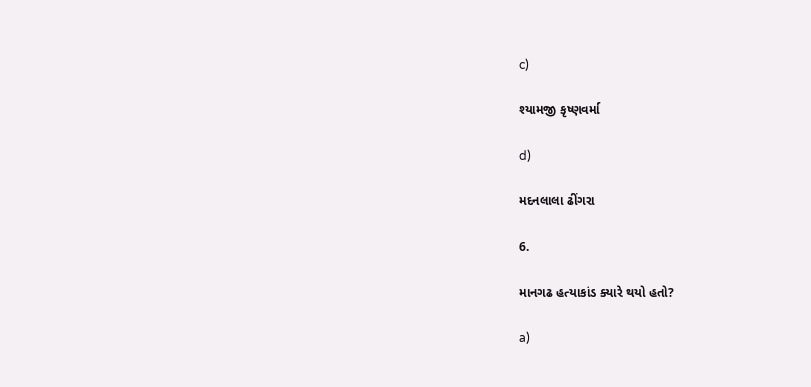c)

શ્યામજી કૃષ્ણવર્મા

d)

મદનલાલા ઢીંગરા

6.

માનગઢ હત્યાકાંડ ક્યારે થયો હતો?

a)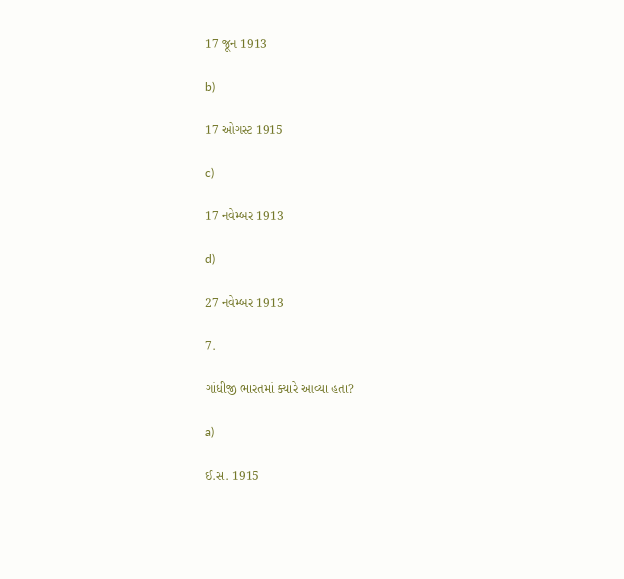17 જૂન 1913

b)

17 ઓગસ્ટ 1915

c)

17 નવેમ્બર 1913

d)

27 નવેમ્બર 1913

7.

ગાંધીજી ભારતમાં ક્યારે આવ્યા હતા?

a)

ઈ.સ. 1915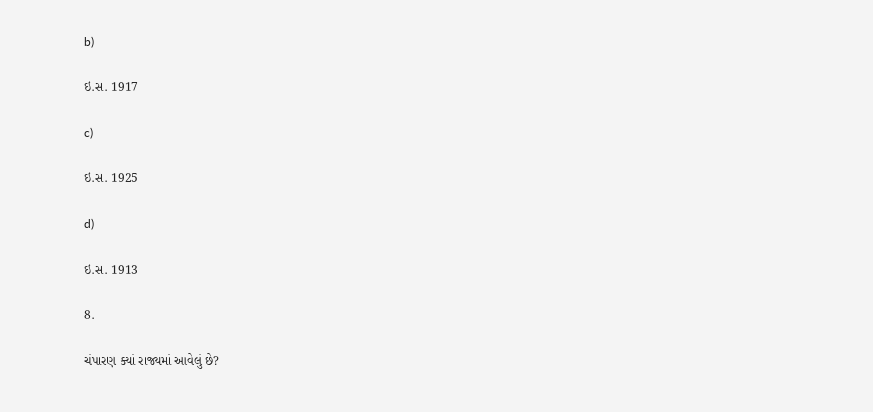b)

ઇ.સ. 1917

c)

ઇ.સ. 1925

d)

ઇ.સ. 1913

8.

ચંપારણ ક્યાં રાજ્યમાં આવેલું છે?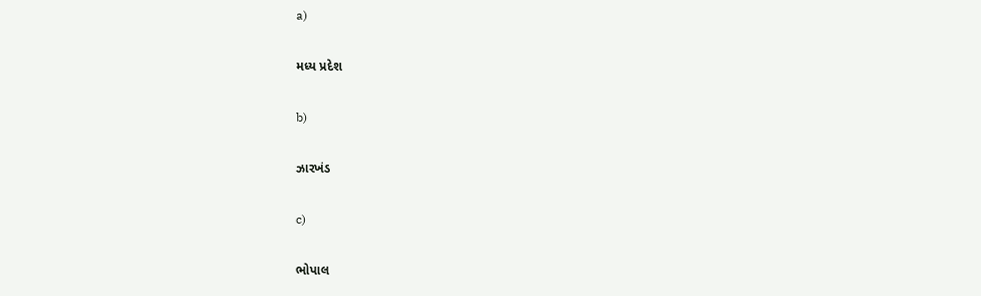a)

મધ્ય પ્રદેશ

b)

ઝારખંડ

c)

ભોપાલ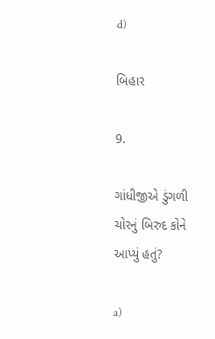d)

બિહાર

9.

ગાંધીજીએ ડુંગળી ચોરનું બિરુદ કોને આપ્યું હતું?

a)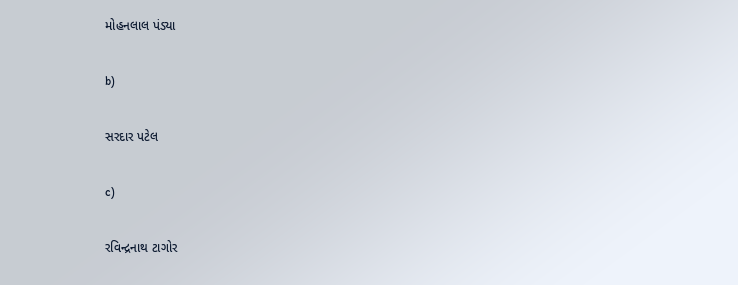મોહનલાલ પંડ્યા

b)

સરદાર પટેલ

c)

રવિન્દ્રનાથ ટાગોર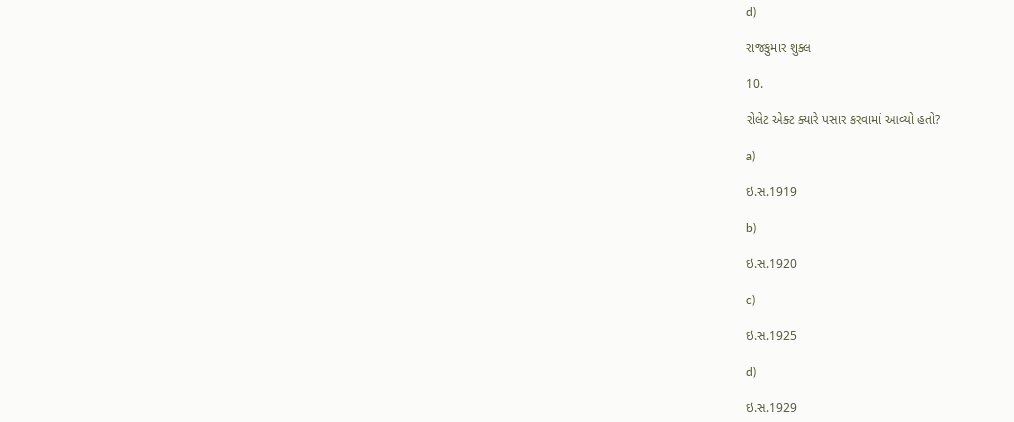d)

રાજકુમાર શુક્લ

10.

રોલેટ એક્ટ ક્યારે પસાર કરવામાં આવ્યો હતો?

a)

ઇ.સ.1919

b)

ઇ.સ.1920

c)

ઇ.સ.1925

d)

ઇ.સ.1929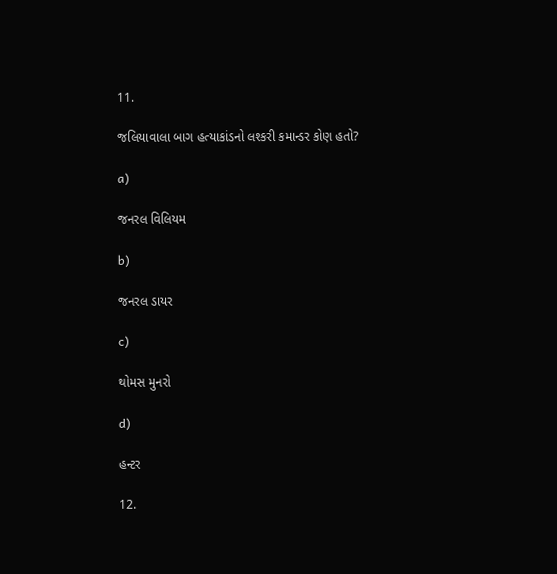11.

જલિયાવાલા બાગ હત્યાકાંડનો લશ્કરી કમાન્ડર કોણ હતો?

a)

જનરલ વિલિયમ

b)

જનરલ ડાયર

c)

થોમસ મુનરો

d)

હન્ટર

12.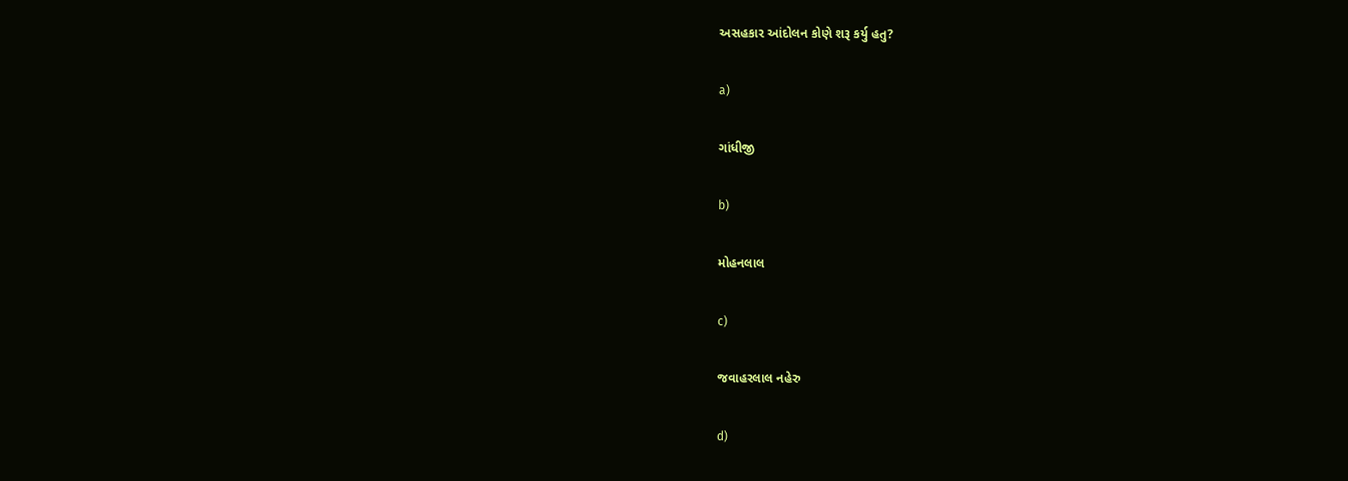અસહકાર આંદોલન કોણે શરૂ કર્યુ હતુ?

a)

ગાંધીજી

b)

મોહનલાલ

c)

જવાહરલાલ નહેરુ

d)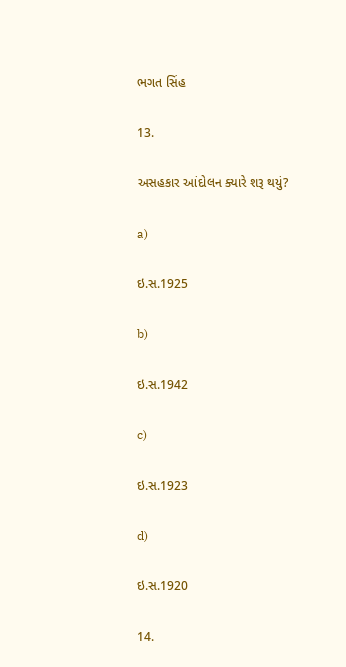ભગત સિંહ

13.

અસહકાર આંદોલન ક્યારે શરૂ થયું?

a)

ઇ.સ.1925

b)

ઇ.સ.1942

c)

ઇ.સ.1923

d)

ઇ.સ.1920

14.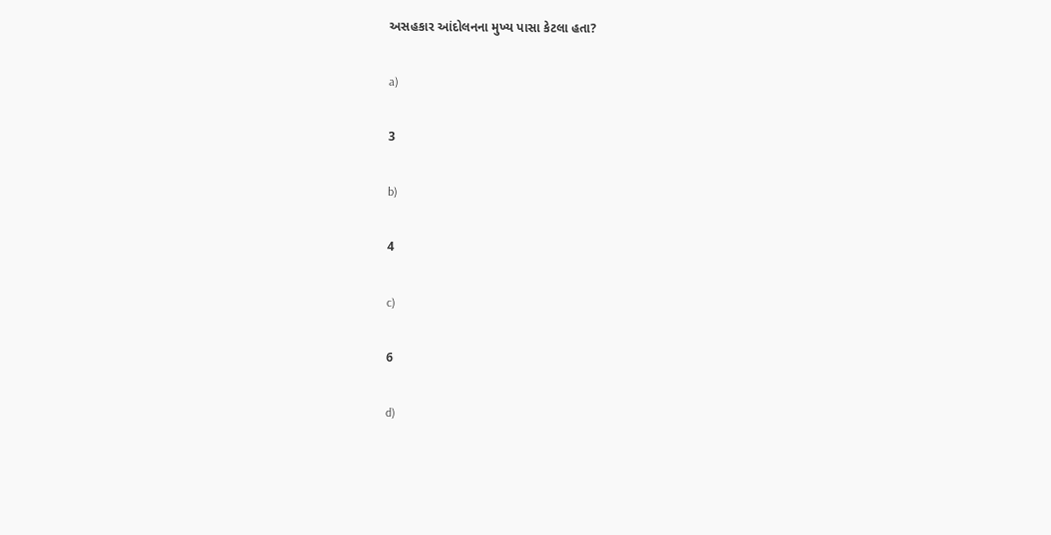અસહકાર આંદોલનના મુખ્ય પાસા કેટલા હતા?

a)

3

b)

4

c)

6

d)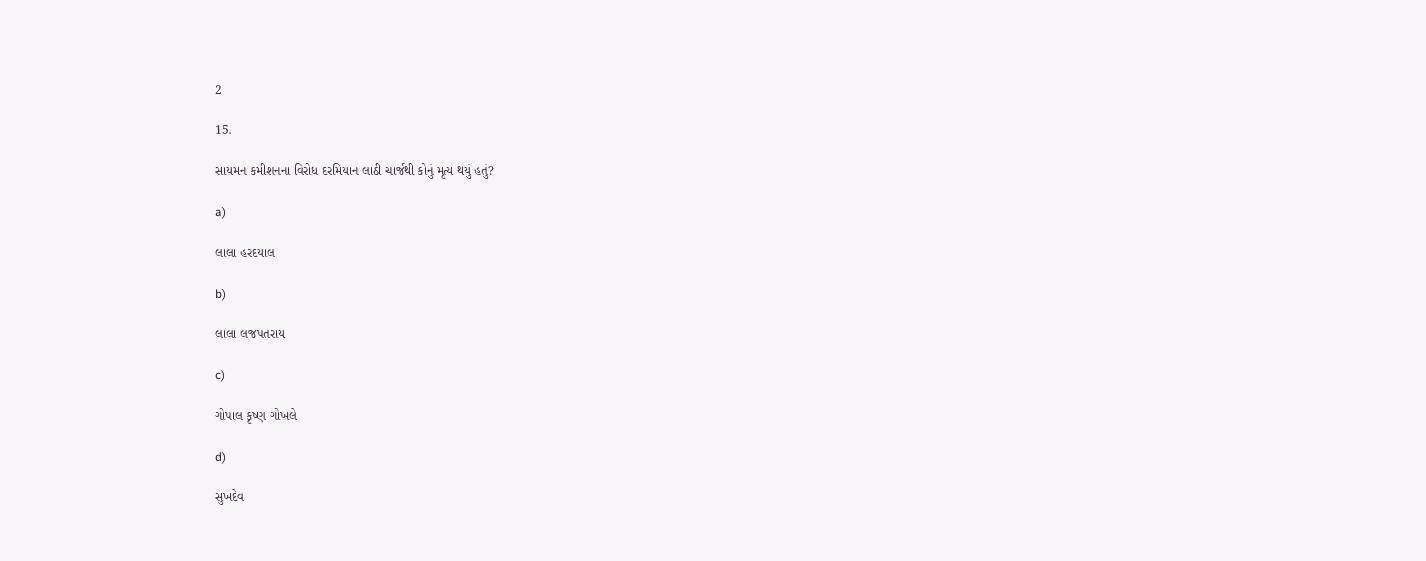2

15.

સાયમન કમીશનના વિરોધ દરમિયાન લાઠી ચાર્જથી કોનું મૃત્ય થયું હતું?

a)

લાલા હરદયાલ

b)

લાલા લજપતરાય

c)

ગોપાલ કૃષ્ણ ગોખલે

d)

સુખદેવ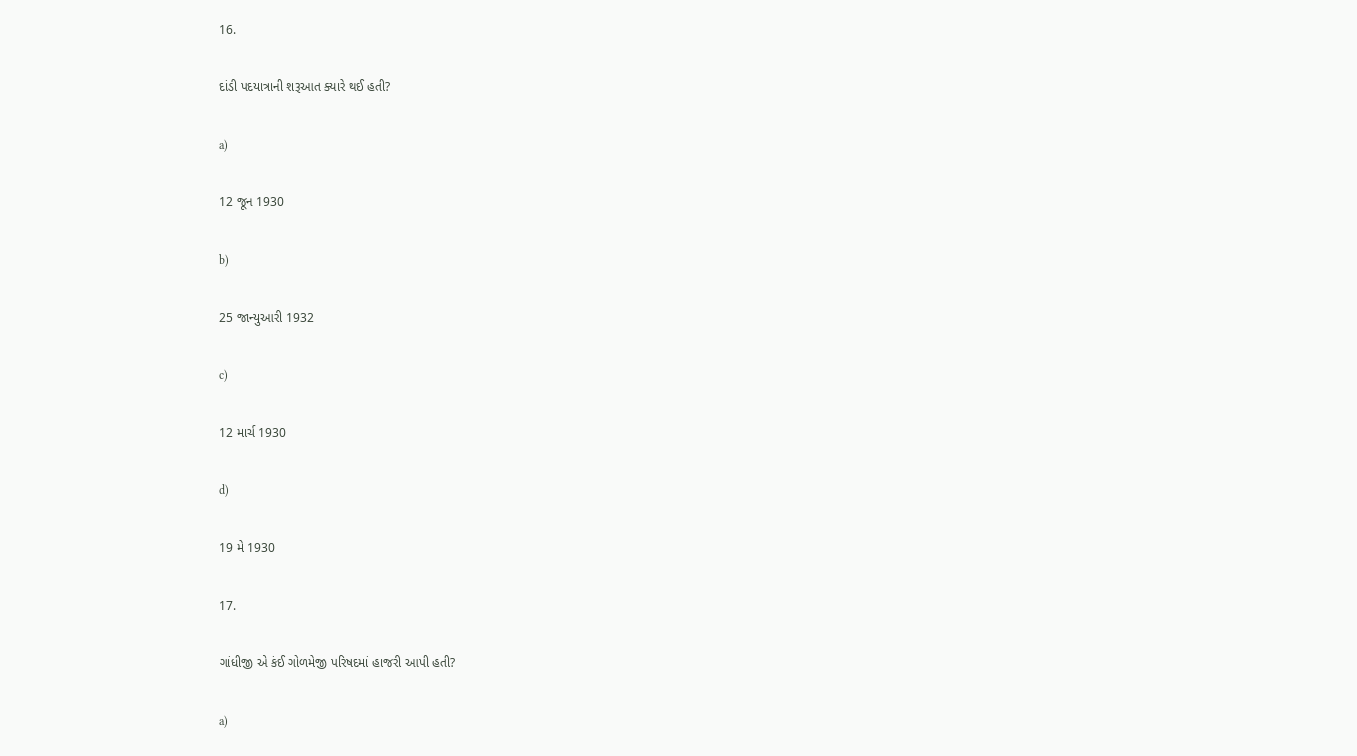16.

દાંડી પદયાત્રાની શરૂઆત ક્યારે થઈ હતી?

a)

12 જૂન 1930

b)

25 જાન્યુઆરી 1932

c)

12 માર્ચ 1930

d)

19 મે 1930

17.

ગાંધીજી એ કંઈ ગોળમેજી પરિષદમાં હાજરી આપી હતી?

a)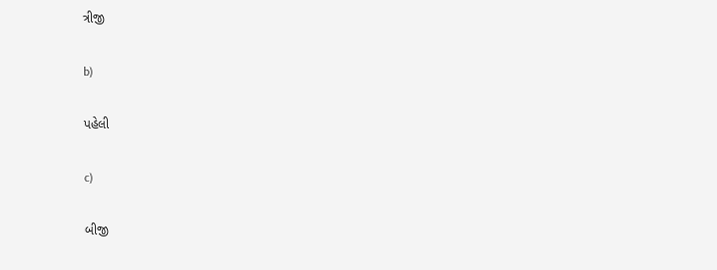ત્રીજી

b)

પહેલી

c)

બીજી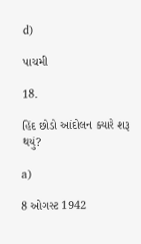d)

પાચમી

18.

હિંદ છોડો આંદોલન ક્યારે શરૂ થયું?

a)

8 ઓગસ્ટ 1942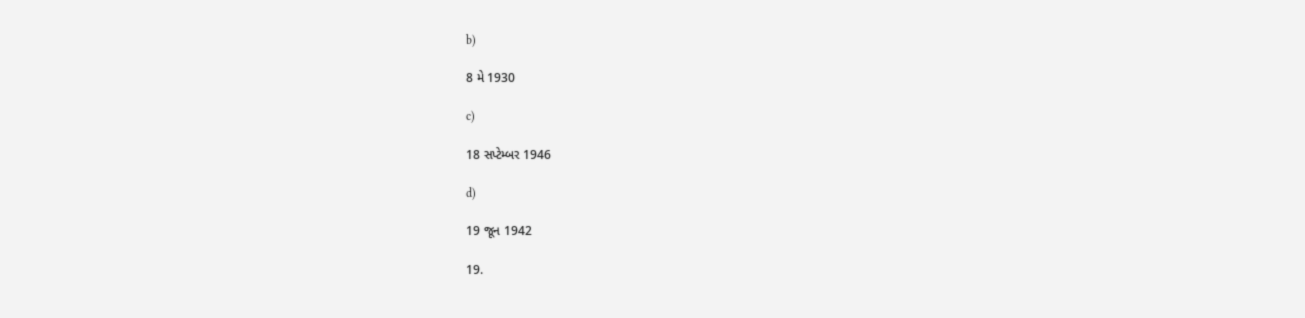b)

8 મે 1930

c)

18 સપ્ટેમ્બર 1946

d)

19 જૂન 1942

19.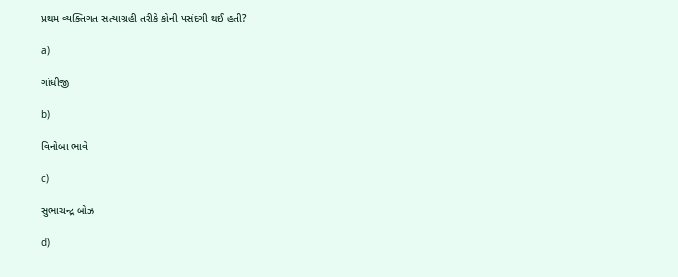પ્રથમ વ્યક્તિગત સત્યાગ્રહી તરીકે કોની પસંદગી થઈ હતી?

a)

ગાંધીજી

b)

વિનોબા ભાવે

c)

સુભાચન્દ્ર બોઝ

d)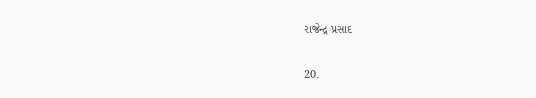રાજેન્દ્ર પ્રસાદ

20.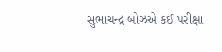સુભાચન્દ્ર બોઝએ કઈ પરીક્ષા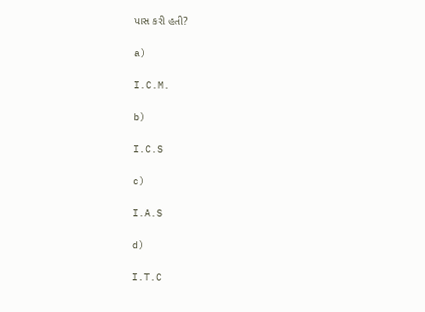પાસ કરી હતી?

a)

I.C.M.

b)

I.C.S

c)

I.A.S

d)

I.T.C